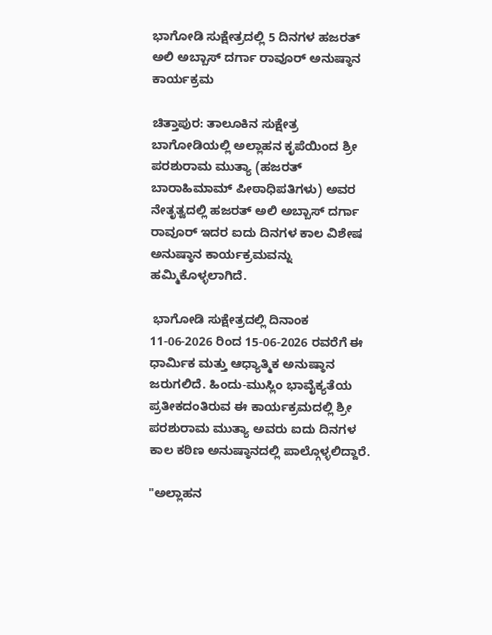ಭಾಗೋಡಿ ಸುಕ್ಷೇತ್ರದಲ್ಲಿ 5 ದಿನಗಳ ಹಜರತ್ ಅಲಿ ಅಬ್ಬಾಸ್ ದರ್ಗಾ ರಾವೂರ್ ಅನುಷ್ಠಾನ ಕಾರ್ಯಕ್ರಮ

ಚಿತ್ತಾಪುರ: ತಾಲೂಕಿನ ಸುಕ್ಷೇತ್ರ ಬಾಗೋಡಿಯಲ್ಲಿ ಅಲ್ಲಾಹನ ಕೃಪೆಯಿಂದ ಶ್ರೀ ಪರಶುರಾಮ ಮುತ್ಯಾ (ಹಜರತ್ ಬಾರಾಹಿಮಾಮ್ ಪೀಠಾಧಿಪತಿಗಳು) ಅವರ ನೇತೃತ್ವದಲ್ಲಿ ಹಜರತ್ ಅಲಿ ಅಬ್ಬಾಸ್ ದರ್ಗಾ ರಾವೂರ್ ಇದರ ಐದು ದಿನಗಳ ಕಾಲ ವಿಶೇಷ ಅನುಷ್ಠಾನ ಕಾರ್ಯಕ್ರಮವನ್ನು ಹಮ್ಮಿಕೊಳ್ಳಲಾಗಿದೆ.

 ಭಾಗೋಡಿ ಸುಕ್ಷೇತ್ರದಲ್ಲಿ ದಿನಾಂಕ 11-06-2026 ರಿಂದ 15-06-2026 ರವರೆಗೆ ಈ ಧಾರ್ಮಿಕ ಮತ್ತು ಆಧ್ಯಾತ್ಮಿಕ ಅನುಷ್ಠಾನ ಜರುಗಲಿದೆ. ಹಿಂದು-ಮುಸ್ಲಿಂ ಭಾವೈಕ್ಯತೆಯ ಪ್ರತೀಕದಂತಿರುವ ಈ ಕಾರ್ಯಕ್ರಮದಲ್ಲಿ ಶ್ರೀ ಪರಶುರಾಮ ಮುತ್ಯಾ ಅವರು ಐದು ದಿನಗಳ ಕಾಲ ಕಠಿಣ ಅನುಷ್ಠಾನದಲ್ಲಿ ಪಾಲ್ಗೊಳ್ಳಲಿದ್ದಾರೆ.

"ಅಲ್ಲಾಹನ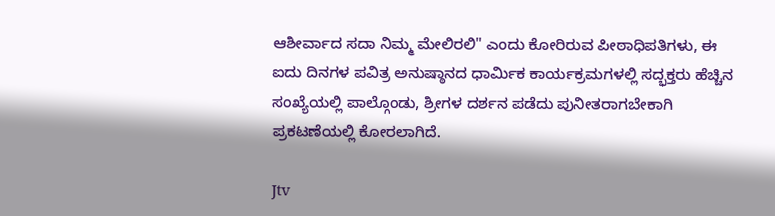ಆಶೀರ್ವಾದ ಸದಾ ನಿಮ್ಮ ಮೇಲಿರಲಿ" ಎಂದು ಕೋರಿರುವ ಪೀಠಾಧಿಪತಿಗಳು, ಈ ಐದು ದಿನಗಳ ಪವಿತ್ರ ಅನುಷ್ಠಾನದ ಧಾರ್ಮಿಕ ಕಾರ್ಯಕ್ರಮಗಳಲ್ಲಿ ಸದ್ಭಕ್ತರು ಹೆಚ್ಚಿನ ಸಂಖ್ಯೆಯಲ್ಲಿ ಪಾಲ್ಗೊಂಡು, ಶ್ರೀಗಳ ದರ್ಶನ ಪಡೆದು ಪುನೀತರಾಗಬೇಕಾಗಿ ಪ್ರಕಟಣೆಯಲ್ಲಿ ಕೋರಲಾಗಿದೆ.

Jtv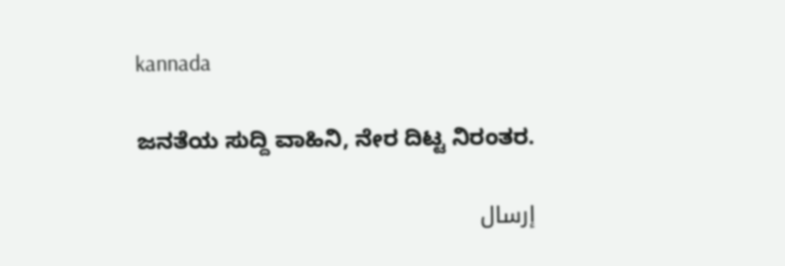kannada

ಜನತೆಯ ಸುದ್ದಿ ವಾಹಿನಿ, ನೇರ ದಿಟ್ಟ ನಿರಂತರ.

إرسال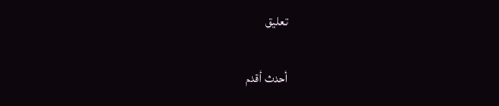تعليق

أحدث أقدم